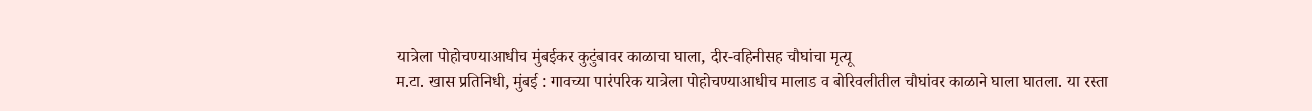यात्रेला पोहोचण्याआधीच मुंबईकर कुटुंबावर काळाचा घाला, दीर-वहिनीसह चौघांचा मृत्यू
म.टा. खास प्रतिनिधी, मुंबई : गावच्या पारंपरिक यात्रेला पोहोचण्याआधीच मालाड व बोरिवलीतील चौघांवर काळाने घाला घातला. या रस्ता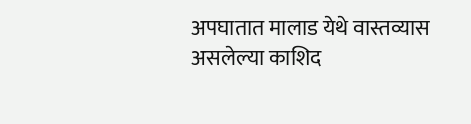अपघातात मालाड येथे वास्तव्यास असलेल्या काशिद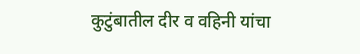कुटुंबातील दीर व वहिनी यांचा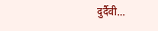दुर्दैवी…